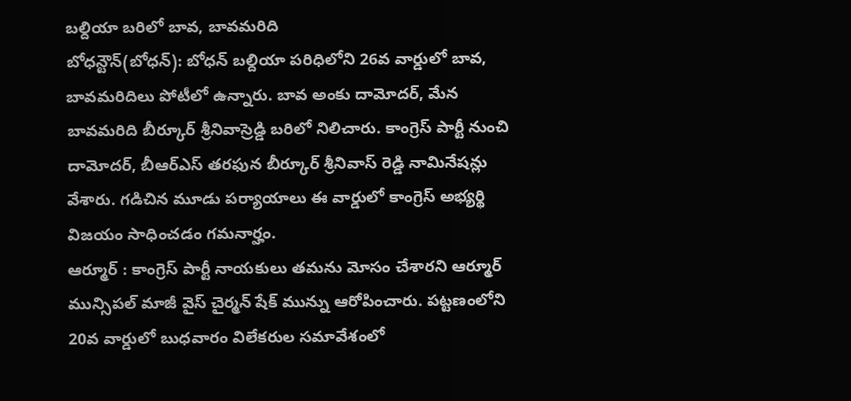బల్దియా బరిలో బావ, బావమరిది
బోధన్టౌన్(బోధన్): బోధన్ బల్దియా పరిధిలోని 26వ వార్డులో బావ, బావమరిదిలు పోటీలో ఉన్నారు. బావ అంకు దామోదర్, మేన బావమరిది బీర్కూర్ శ్రీనివాస్రెడ్డి బరిలో నిలిచారు. కాంగ్రెస్ పార్టీ నుంచి దామోదర్, బీఆర్ఎస్ తరఫున బీర్కూర్ శ్రీనివాస్ రెడ్డి నామినేషన్లు వేశారు. గడిచిన మూడు పర్యాయాలు ఈ వార్డులో కాంగ్రెస్ అభ్యర్థి విజయం సాధించడం గమనార్హం.
ఆర్మూర్ : కాంగ్రెస్ పార్టీ నాయకులు తమను మోసం చేశారని ఆర్మూర్ మున్సిపల్ మాజీ వైస్ చైర్మన్ షేక్ మున్ను ఆరోపించారు. పట్టణంలోని 20వ వార్డులో బుధవారం విలేకరుల సమావేశంలో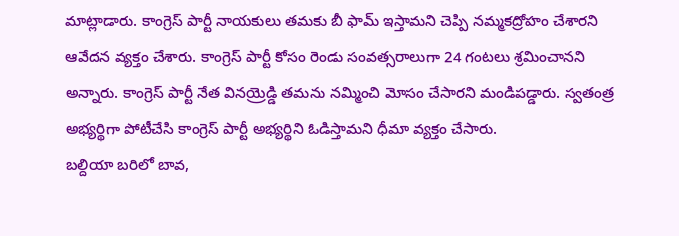మాట్లాడారు. కాంగ్రెస్ పార్టీ నాయకులు తమకు బీ ఫామ్ ఇస్తామని చెప్పి నమ్మకద్రోహం చేశారని ఆవేదన వ్యక్తం చేశారు. కాంగ్రెస్ పార్టీ కోసం రెండు సంవత్సరాలుగా 24 గంటలు శ్రమించానని అన్నారు. కాంగ్రెస్ పార్టీ నేత వినయ్రెడ్డి తమను నమ్మించి మోసం చేసారని మండిపడ్డారు. స్వతంత్ర అభ్యర్థిగా పోటీచేసి కాంగ్రెస్ పార్టీ అభ్యర్థిని ఓడిస్తామని ధీమా వ్యక్తం చేసారు.
బల్దియా బరిలో బావ,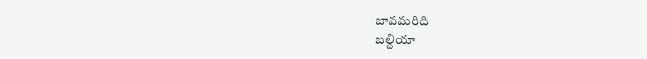బావమరిది
బల్దియా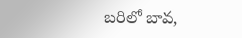బరిలో బావ,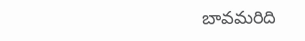బావమరిది